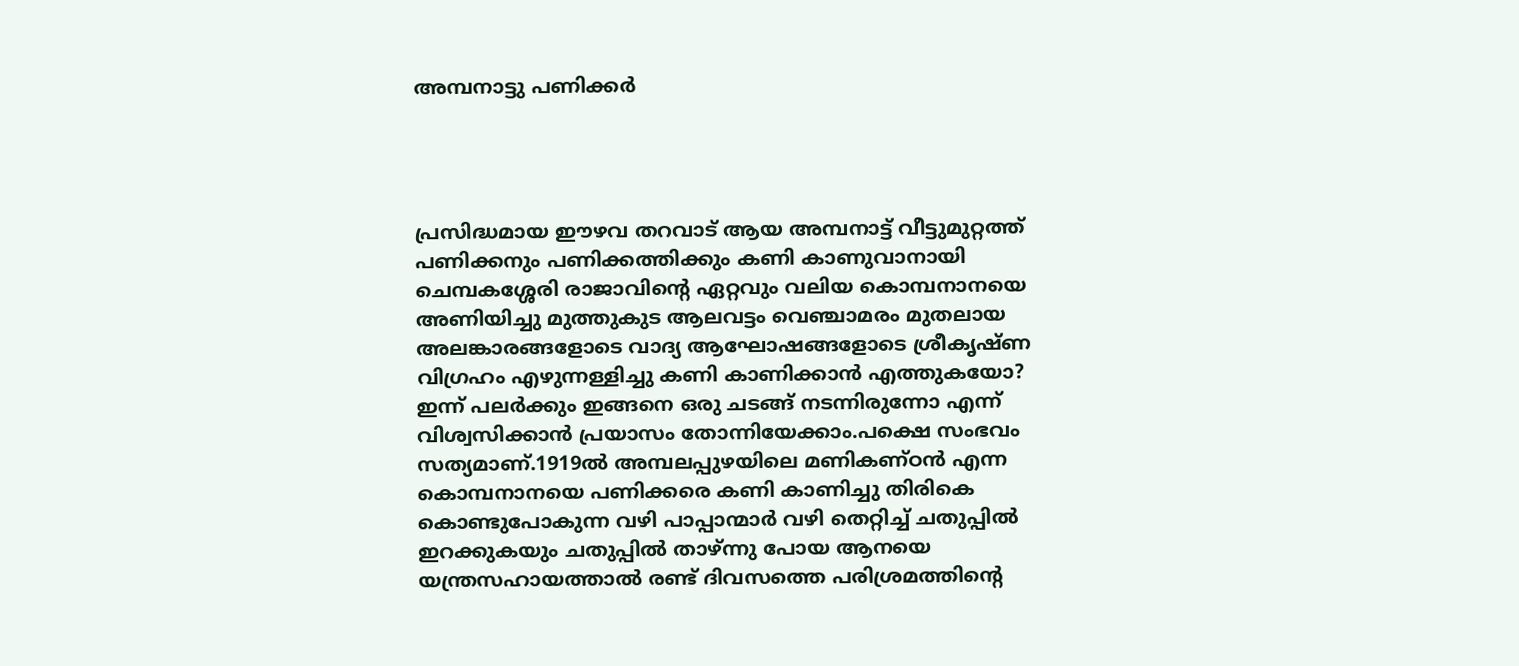അമ്പനാട്ടു പണിക്കർ




പ്രസിദ്ധമായ ഈഴവ തറവാട് ആയ അമ്പനാട്ട് വീട്ടുമുറ്റത്ത് പണിക്കനും പണിക്കത്തിക്കും കണി കാണുവാനായി ചെമ്പകശ്ശേരി രാജാവിന്റെ ഏറ്റവും വലിയ കൊമ്പനാനയെ അണിയിച്ചു മുത്തുകുട ആലവട്ടം വെഞ്ചാമരം മുതലായ അലങ്കാരങ്ങളോടെ വാദ്യ ആഘോഷങ്ങളോടെ ശ്രീകൃഷ്ണ വിഗ്രഹം എഴുന്നള്ളിച്ചു കണി കാണിക്കാൻ എത്തുകയോ? ഇന്ന് പലർക്കും ഇങ്ങനെ ഒരു ചടങ്ങ് നടന്നിരുന്നോ എന്ന് വിശ്വസിക്കാൻ പ്രയാസം തോന്നിയേക്കാം.പക്ഷെ സംഭവം സത്യമാണ്.1919ൽ അമ്പലപ്പുഴയിലെ മണികണ്ഠൻ എന്ന കൊമ്പനാനയെ പണിക്കരെ കണി കാണിച്ചു തിരികെ കൊണ്ടുപോകുന്ന വഴി പാപ്പാന്മാർ വഴി തെറ്റിച്ച് ചതുപ്പിൽ ഇറക്കുകയും ചതുപ്പിൽ താഴ്ന്നു പോയ ആനയെ യന്ത്രസഹായത്താൽ രണ്ട് ദിവസത്തെ പരിശ്രമത്തിന്റെ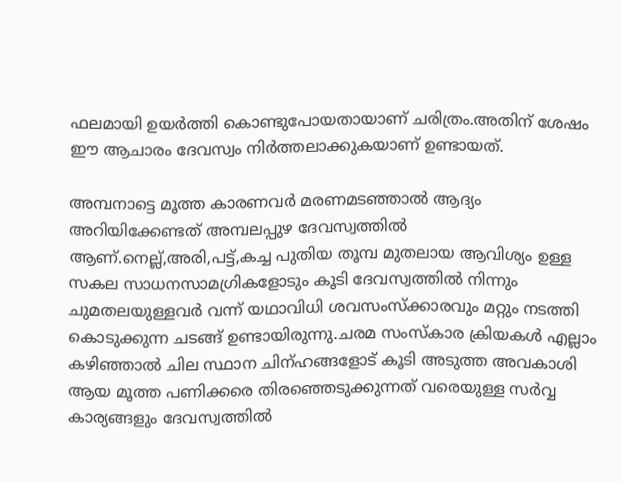ഫലമായി ഉയർത്തി കൊണ്ടുപോയതായാണ് ചരിത്രം.അതിന് ശേഷം ഈ ആചാരം ദേവസ്വം നിർത്തലാക്കുകയാണ് ഉണ്ടായത്.

അമ്പനാട്ടെ മൂത്ത കാരണവർ മരണമടഞ്ഞാൽ ആദ്യം അറിയിക്കേണ്ടത് അമ്പലപ്പുഴ ദേവസ്വത്തിൽ ആണ്.നെല്ല്,അരി,പട്ട്,കച്ച പുതിയ തൂമ്പ മുതലായ ആവിശ്യം ഉള്ള സകല സാധനസാമഗ്രികളോടും കൂടി ദേവസ്വത്തിൽ നിന്നും ചുമതലയുള്ളവർ വന്ന് യഥാവിധി ശവസംസ്ക്കാരവും മറ്റും നടത്തി കൊടുക്കുന്ന ചടങ്ങ് ഉണ്ടായിരുന്നു.ചരമ സംസ്കാര ക്രിയകൾ എല്ലാം കഴിഞ്ഞാൽ ചില സ്ഥാന ചിന്ഹങ്ങളോട് കൂടി അടുത്ത അവകാശി ആയ മൂത്ത പണിക്കരെ തിരഞ്ഞെടുക്കുന്നത് വരെയുള്ള സർവ്വ കാര്യങ്ങളും ദേവസ്വത്തിൽ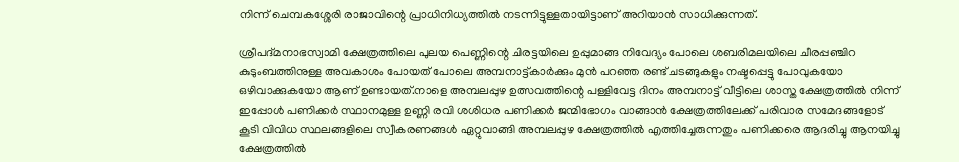നിന്ന് ചെമ്പകശ്ശേരി രാജാവിന്റെ പ്രാധിനിധ്യത്തിൽ നടന്നിട്ടുള്ളതായിട്ടാണ് അറിയാൻ സാധിക്കുന്നത്.

ശ്രീപദ്മനാഭസ്വാമി ക്ഷേത്രത്തിലെ പുലയ പെണ്ണിന്റെ ചിരട്ടയിലെ ഉപ്പുമാങ്ങ നിവേദ്യം പോലെ ശബരിമലയിലെ ചീരപ്പഞ്ചിറ കുടുംബത്തിനുള്ള അവകാശം പോയത് പോലെ അമ്പനാട്ട്കാർക്കും മുൻ പറഞ്ഞ രണ്ട് ചടങ്ങുകളും നഷ്ടപ്പെട്ടു പോവുകയോ ഒഴിവാക്കുകയോ ആണ് ഉണ്ടായത്.നാളെ അമ്പലപ്പുഴ ഉത്സവത്തിന്റെ പള്ളിവേട്ട ദിനം അമ്പനാട്ട് വീട്ടിലെ ശാസ്ത ക്ഷേത്രത്തിൽ നിന്ന് ഇപ്പോൾ പണിക്കർ സ്ഥാനമുള്ള ഉണ്ണി രവി ശശിധര പണിക്കർ ജന്മിഭോഗം വാങ്ങാൻ ക്ഷേത്രത്തിലേക്ക് പരിവാര സമേദങ്ങളോട് കൂടി വിവിധ സ്ഥലങ്ങളിലെ സ്വീകരണങ്ങൾ ഏറ്റുവാങ്ങി അമ്പലപ്പുഴ ക്ഷേത്രത്തിൽ എത്തിച്ചേരുന്നതും പണിക്കരെ ആദരിച്ചു ആനയിച്ചു ക്ഷേത്രത്തിൽ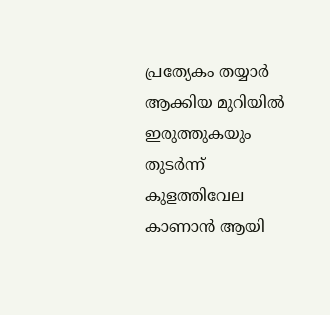പ്രത്യേകം തയ്യാർ ആക്കിയ മുറിയിൽ ഇരുത്തുകയും തുടർന്ന് കുളത്തിവേല കാണാൻ ആയി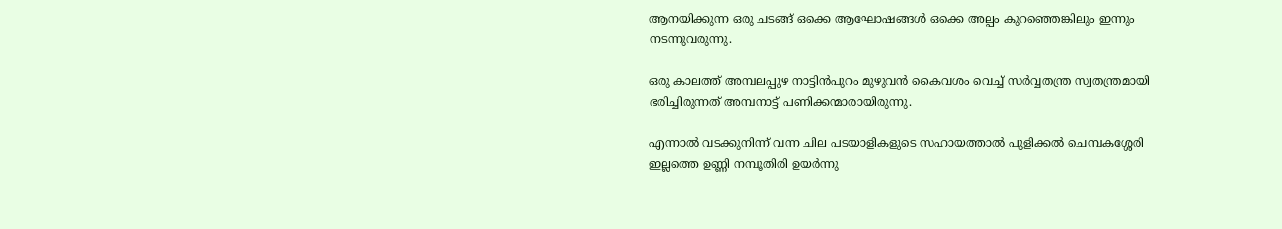ആനയിക്കുന്ന ഒരു ചടങ്ങ് ഒക്കെ ആഘോഷങ്ങൾ ഒക്കെ അല്പം കുറഞ്ഞെങ്കിലും ഇന്നും നടന്നുവരുന്നു.

ഒരു കാലത്ത് അമ്പലപ്പുഴ നാട്ടിൻപുറം മുഴുവൻ കൈവശം വെച്ച് സർവ്വതന്ത്ര സ്വതന്ത്രമായി ഭരിച്ചിരുന്നത് അമ്പനാട്ട് പണിക്കന്മാരായിരുന്നു.

എന്നാൽ വടക്കുനിന്ന് വന്ന ചില പടയാളികളുടെ സഹായത്താൽ പുളിക്കൽ ചെമ്പകശ്ശേരി ഇല്ലത്തെ ഉണ്ണി നമ്പൂതിരി ഉയർന്നു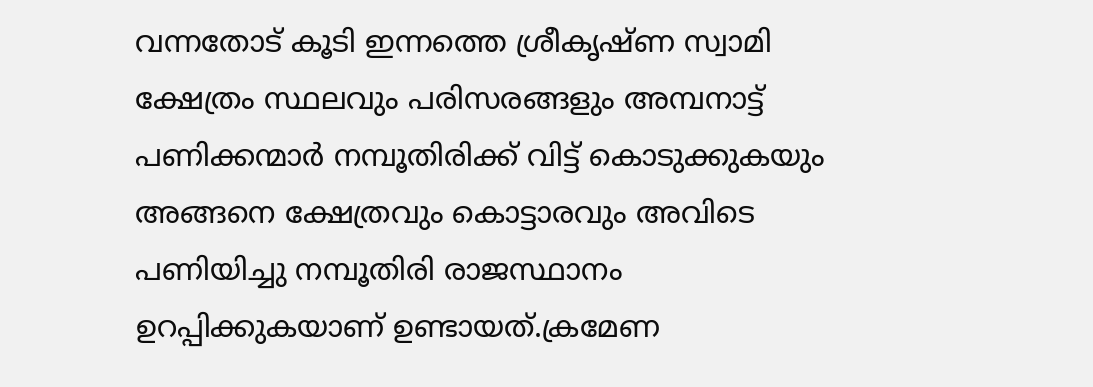വന്നതോട് കൂടി ഇന്നത്തെ ശ്രീകൃഷ്ണ സ്വാമി ക്ഷേത്രം സ്ഥലവും പരിസരങ്ങളും അമ്പനാട്ട് പണിക്കന്മാർ നമ്പൂതിരിക്ക് വിട്ട് കൊടുക്കുകയും അങ്ങനെ ക്ഷേത്രവും കൊട്ടാരവും അവിടെ പണിയിച്ചു നമ്പൂതിരി രാജസ്ഥാനം ഉറപ്പിക്കുകയാണ് ഉണ്ടായത്.ക്രമേണ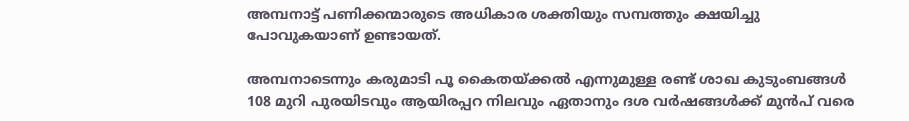അമ്പനാട്ട് പണിക്കന്മാരുടെ അധികാര ശക്തിയും സമ്പത്തും ക്ഷയിച്ചു പോവുകയാണ് ഉണ്ടായത്.

അമ്പനാടെന്നും കരുമാടി പൂ കൈതയ്ക്കൽ എന്നുമുള്ള രണ്ട് ശാഖ കുടുംബങ്ങൾ 108 മുറി പുരയിടവും ആയിരപ്പറ നിലവും ഏതാനും ദശ വർഷങ്ങൾക്ക് മുൻപ് വരെ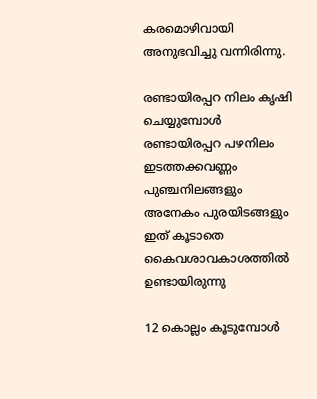കരമൊഴിവായി അനുഭവിച്ചു വന്നിരിന്നു.

രണ്ടായിരപ്പറ നിലം കൃഷി ചെയ്യുമ്പോൾ രണ്ടായിരപ്പറ പഴനിലം ഇടത്തക്കവണ്ണം പുഞ്ചനിലങ്ങളും അനേകം പുരയിടങ്ങളും ഇത് കൂടാതെ കൈവശാവകാശത്തിൽ ഉണ്ടായിരുന്നു

12 കൊല്ലം കൂടുമ്പോൾ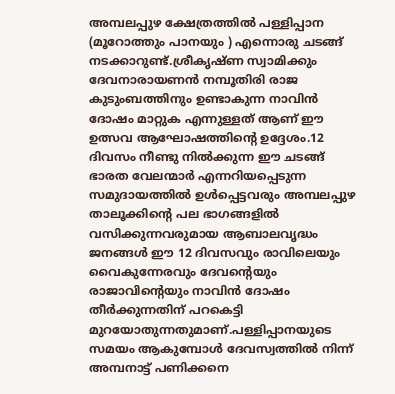അമ്പലപ്പുഴ ക്ഷേത്രത്തിൽ പള്ളിപ്പാന (മൂറോത്തും പാനയും ) എന്നൊരു ചടങ്ങ് നടക്കാറുണ്ട്.ശ്രീകൃഷ്ണ സ്വാമിക്കും ദേവനാരായണൻ നമ്പൂതിരി രാജ കുടുംബത്തിനും ഉണ്ടാകുന്ന നാവിൻ ദോഷം മാറ്റുക എന്നുള്ളത് ആണ് ഈ ഉത്സവ ആഘോഷത്തിന്റെ ഉദ്ദേശം.12 ദിവസം നീണ്ടു നിൽക്കുന്ന ഈ ചടങ്ങ് ഭാരത വേലന്മാർ എന്നറിയപ്പെടുന്ന സമുദായത്തിൽ ഉൾപ്പെട്ടവരും അമ്പലപ്പുഴ താലൂക്കിന്റെ പല ഭാഗങ്ങളിൽ വസിക്കുന്നവരുമായ ആബാലവൃദ്ധം ജനങ്ങൾ ഈ 12 ദിവസവും രാവിലെയും വൈകുന്നേരവും ദേവന്റെയും രാജാവിന്റെയും നാവിൻ ദോഷം തീർക്കുന്നതിന് പറകെട്ടി മുറയോതുന്നതുമാണ്.പള്ളിപ്പാനയുടെ സമയം ആകുമ്പോൾ ദേവസ്വത്തിൽ നിന്ന് അമ്പനാട്ട് പണിക്കനെ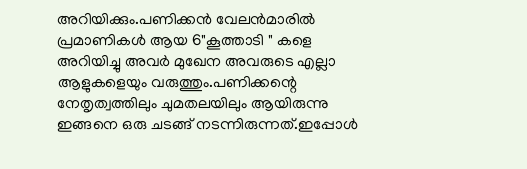അറിയിക്കും.പണിക്കൻ വേലൻമാരിൽ പ്രമാണികൾ ആയ 6"കൂത്താടി " കളെ അറിയിച്ചു അവർ മുഖേന അവരുടെ എല്ലാ ആളുകളെയും വരുത്തും.പണിക്കന്റെ നേതൃത്വത്തിലും ചുമതലയിലും ആയിരുന്നു ഇങ്ങനെ ഒരു ചടങ്ങ് നടന്നിരുന്നത്.ഇപ്പോൾ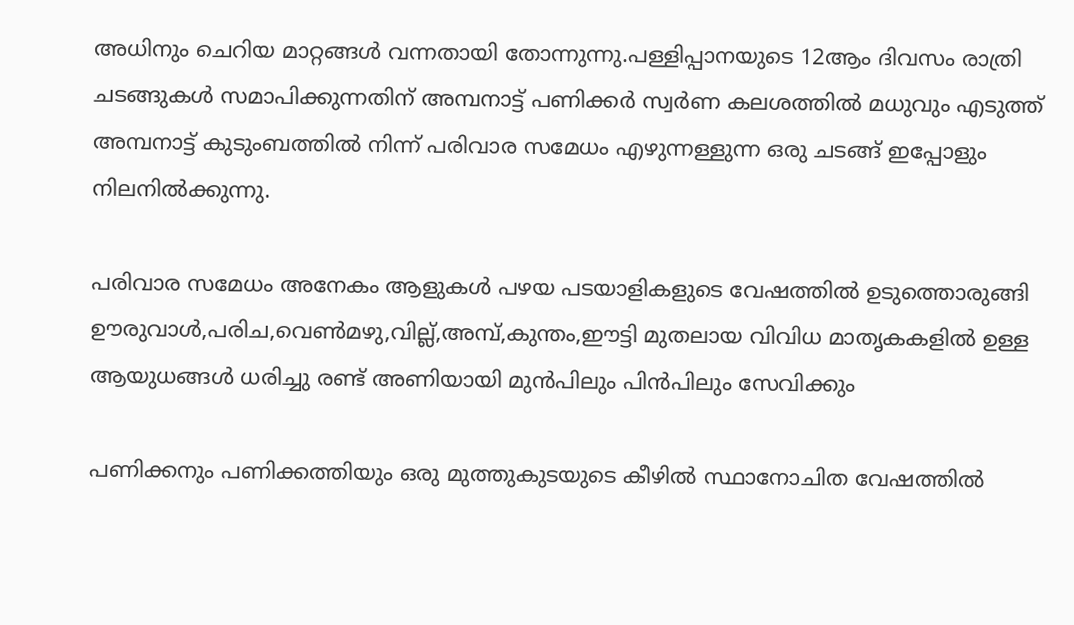അധിനും ചെറിയ മാറ്റങ്ങൾ വന്നതായി തോന്നുന്നു.പള്ളിപ്പാനയുടെ 12ആം ദിവസം രാത്രി ചടങ്ങുകൾ സമാപിക്കുന്നതിന് അമ്പനാട്ട് പണിക്കർ സ്വർണ കലശത്തിൽ മധുവും എടുത്ത് അമ്പനാട്ട് കുടുംബത്തിൽ നിന്ന് പരിവാര സമേധം എഴുന്നള്ളുന്ന ഒരു ചടങ്ങ് ഇപ്പോളും നിലനിൽക്കുന്നു.

പരിവാര സമേധം അനേകം ആളുകൾ പഴയ പടയാളികളുടെ വേഷത്തിൽ ഉടുത്തൊരുങ്ങി ഊരുവാൾ,പരിച,വെൺമഴു,വില്ല്,അമ്പ്,കുന്തം,ഈട്ടി മുതലായ വിവിധ മാതൃകകളിൽ ഉള്ള ആയുധങ്ങൾ ധരിച്ചു രണ്ട് അണിയായി മുൻപിലും പിൻപിലും സേവിക്കും

പണിക്കനും പണിക്കത്തിയും ഒരു മുത്തുകുടയുടെ കീഴിൽ സ്ഥാനോചിത വേഷത്തിൽ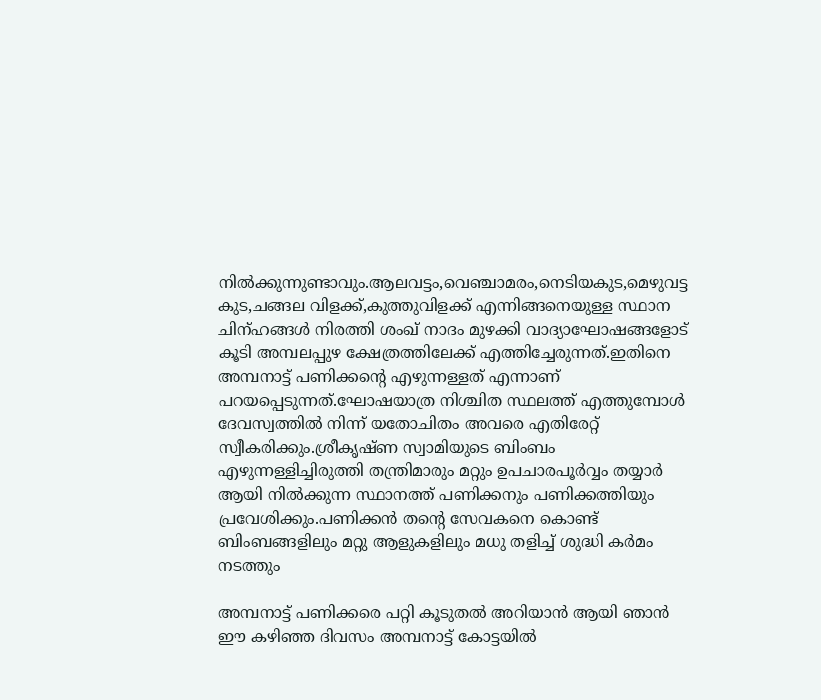നിൽക്കുന്നുണ്ടാവും.ആലവട്ടം,വെഞ്ചാമരം,നെടിയകുട,മെഴുവട്ട കുട,ചങ്ങല വിളക്ക്,കുത്തുവിളക്ക് എന്നിങ്ങനെയുള്ള സ്ഥാന ചിന്ഹങ്ങൾ നിരത്തി ശംഖ്‌ നാദം മുഴക്കി വാദ്യാഘോഷങ്ങളോട് കൂടി അമ്പലപ്പുഴ ക്ഷേത്രത്തിലേക്ക് എത്തിച്ചേരുന്നത്.ഇതിനെ അമ്പനാട്ട് പണിക്കന്റെ എഴുന്നള്ളത് എന്നാണ് പറയപ്പെടുന്നത്.ഘോഷയാത്ര നിശ്ചിത സ്ഥലത്ത് എത്തുമ്പോൾ ദേവസ്വത്തിൽ നിന്ന് യതോചിതം അവരെ എതിരേറ്റ് സ്വീകരിക്കും.ശ്രീകൃഷ്ണ സ്വാമിയുടെ ബിംബം എഴുന്നള്ളിച്ചിരുത്തി തന്ത്രിമാരും മറ്റും ഉപചാരപൂർവ്വം തയ്യാർ ആയി നിൽക്കുന്ന സ്ഥാനത്ത് പണിക്കനും പണിക്കത്തിയും പ്രവേശിക്കും.പണിക്കൻ തന്റെ സേവകനെ കൊണ്ട് ബിംബങ്ങളിലും മറ്റു ആളുകളിലും മധു തളിച്ച് ശുദ്ധി കർമം നടത്തും

അമ്പനാട്ട് പണിക്കരെ പറ്റി കൂടുതൽ അറിയാൻ ആയി ഞാൻ ഈ കഴിഞ്ഞ ദിവസം അമ്പനാട്ട് കോട്ടയിൽ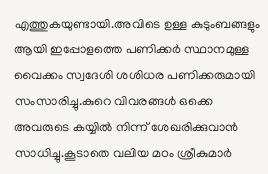എത്തുകയുണ്ടായി.അവിടെ ഉള്ള കുടുംബങ്ങളും ആയി ഇപ്പോളത്തെ പണിക്കർ സ്ഥാനമുള്ള വൈക്കം സ്വദേശി ശശിധര പണിക്കരുമായി സംസാരിച്ചു.കുറെ വിവരങ്ങൾ ഒക്കെ അവരുടെ കയ്യിൽ നിന്ന് ശേഖരിക്കുവാൻ സാധിച്ചു.കൂടാതെ വലിയ മഠം ശ്രീകുമാർ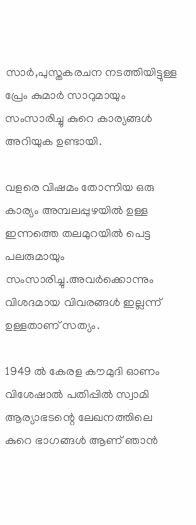സാർ,പുസ്തകരചന നടത്തിയിട്ടുള്ള പ്രേം കുമാർ സാറുമായും സംസാരിച്ചു കുറെ കാര്യങ്ങൾ അറിയുക ഉണ്ടായി.

വളരെ വിഷമം തോന്നിയ ഒരു കാര്യം അമ്പലപ്പുഴയിൽ ഉള്ള ഇന്നത്തെ തലമുറയിൽ പെട്ട പലരുമായും സംസാരിച്ചു.അവർക്കൊന്നും വിശദമായ വിവരങ്ങൾ ഇല്ലന്ന് ഉള്ളതാണ് സത്യം.

1949 ൽ കേരള കൗമുദി ഓണം വിശേഷാൽ പതിപ്പിൽ സ്വാമി ആര്യാഭടന്റെ ലേഖനത്തിലെ കുറെ ഭാഗങ്ങൾ ആണ് ഞാൻ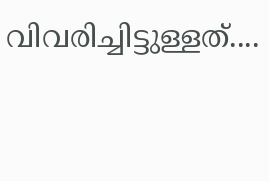വിവരിച്ചിട്ടുള്ളത്....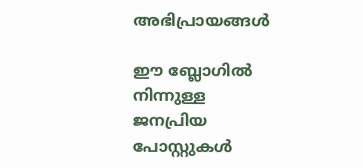അഭിപ്രായങ്ങള്‍

ഈ ബ്ലോഗിൽ നിന്നുള്ള ജനപ്രിയ പോസ്റ്റുകള്‍‌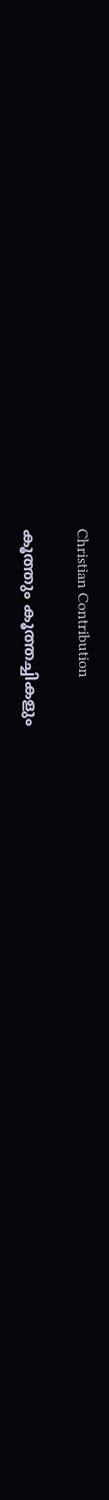Christian Contribution

കൂത്തും കൂത്തച്ചികളും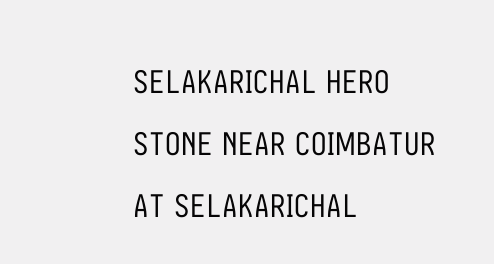SELAKARICHAL HERO STONE NEAR COIMBATUR AT SELAKARICHAL